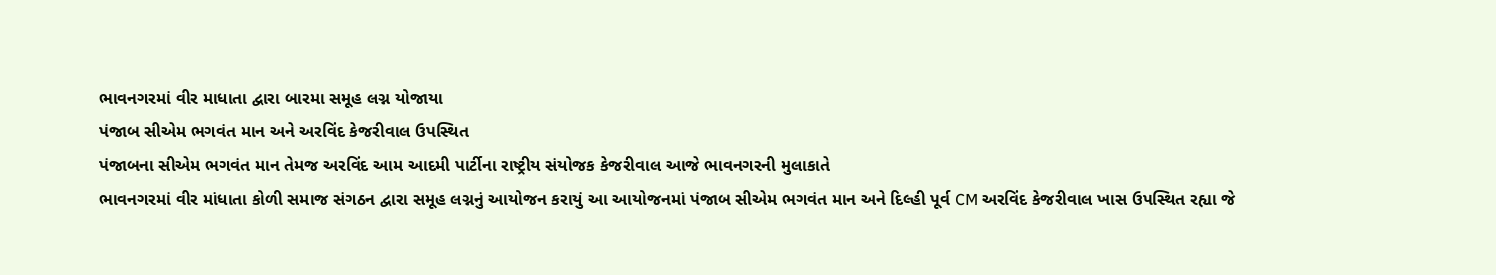ભાવનગરમાં વીર માધાતા દ્વારા બારમા સમૂહ લગ્ન યોજાયા
પંજાબ સીએમ ભગવંત માન અને અરવિંદ કેજરીવાલ ઉપસ્થિત
પંજાબના સીએમ ભગવંત માન તેમજ અરવિંદ આમ આદમી પાર્ટીના રાષ્ટ્રીય સંયોજક કેજરીવાલ આજે ભાવનગરની મુલાકાતે
ભાવનગરમાં વીર માંધાતા કોળી સમાજ સંગઠન દ્વારા સમૂહ લગ્નનું આયોજન કરાયું આ આયોજનમાં પંજાબ સીએમ ભગવંત માન અને દિલ્હી પૂર્વ CM અરવિંદ કેજરીવાલ ખાસ ઉપસ્થિત રહ્યા જે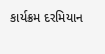કાર્યક્રમ દરમિયાન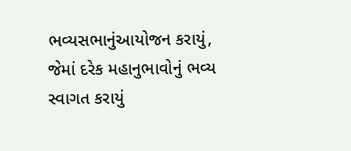ભવ્યસભાનુંઆયોજન કરાયું, જેમાં દરેક મહાનુભાવોનું ભવ્ય સ્વાગત કરાયું